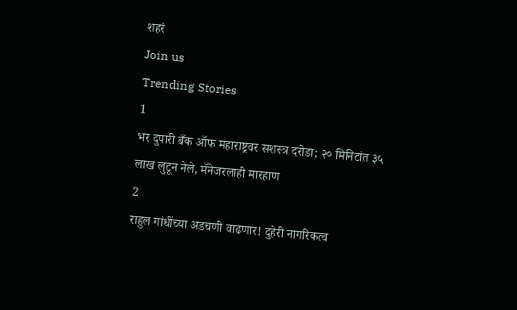शहरं
Join us
Trending Stories
1
भर दुपारी बँक ऑफ महाराष्ट्रवर सशस्त्र दरोडा; २० मिनिटांत ३५ लाख लुटून नेले, मॅनेजरलाही मारहाण
2
राहुल गांधींच्या अडचणी वाढणार! दुहेरी नागरिकत्व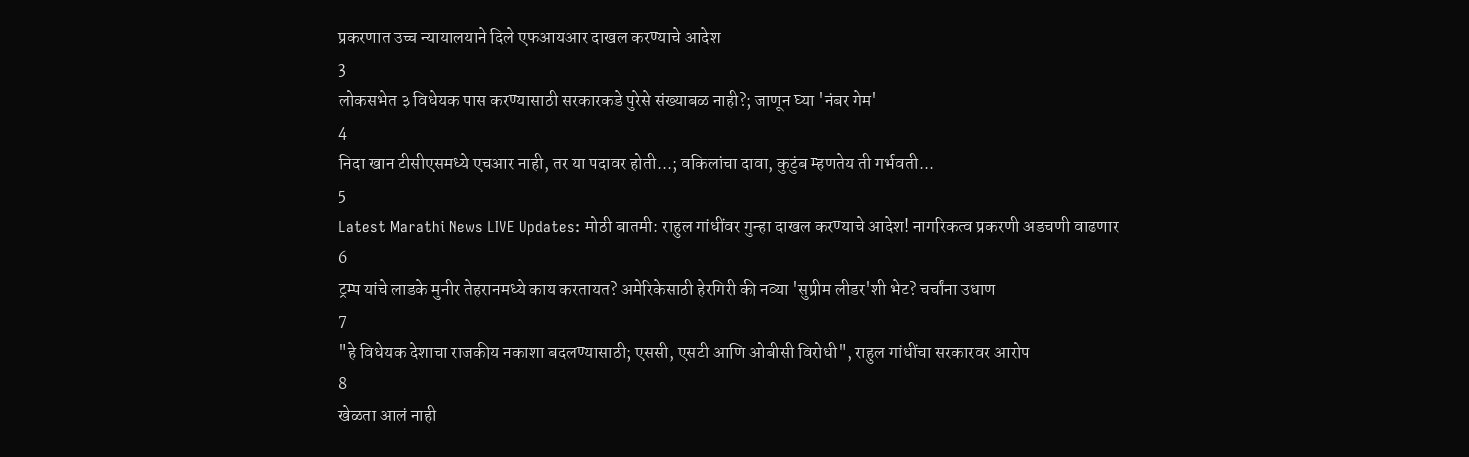प्रकरणात उच्च न्यायालयाने दिले एफआयआर दाखल करण्याचे आदेश
3
लोकसभेत ३ विधेयक पास करण्यासाठी सरकारकडे पुरेसे संख्याबळ नाही?; जाणून घ्या 'नंबर गेम'
4
निदा खान टीसीएसमध्ये एचआर नाही, तर या पदावर होती...; वकिलांचा दावा, कुटुंब म्हणतेय ती गर्भवती...
5
Latest Marathi News LIVE Updates: मोठी बातमी: राहुल गांधींवर गुन्हा दाखल करण्याचे आदेश! नागरिकत्व प्रकरणी अडचणी वाढणार
6
ट्रम्प यांचे लाडके मुनीर तेहरानमध्ये काय करतायत? अमेरिकेसाठी हेरगिरी की नव्या 'सुप्रीम लीडर'शी भेट? चर्चांना उधाण
7
"हे विधेयक देशाचा राजकीय नकाशा बदलण्यासाठी; एससी, एसटी आणि ओबीसी विरोधी", राहुल गांधींचा सरकारवर आरोप
8
खेळता आलं नाही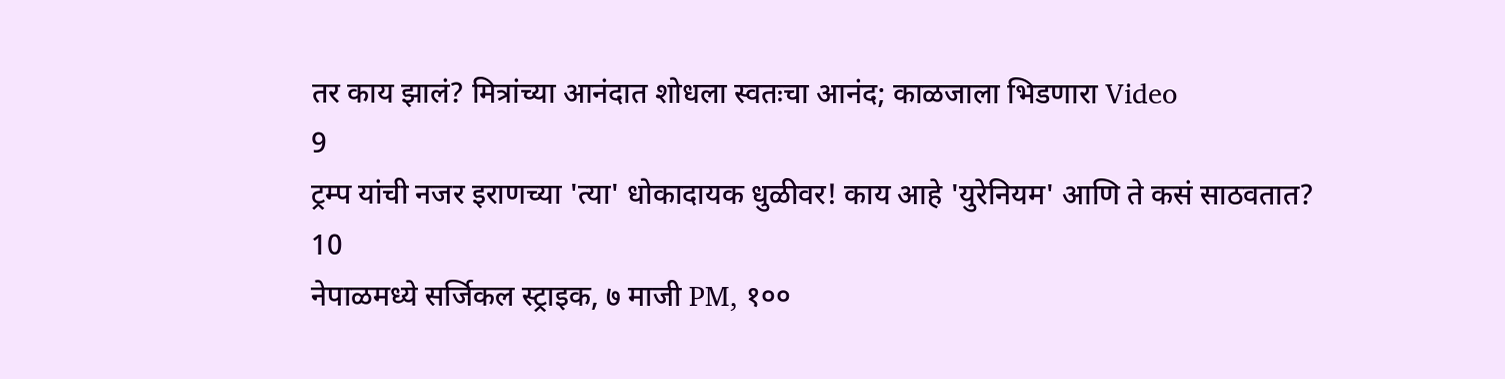तर काय झालं? मित्रांच्या आनंदात शोधला स्वतःचा आनंद; काळजाला भिडणारा Video
9
ट्रम्प यांची नजर इराणच्या 'त्या' धोकादायक धुळीवर! काय आहे 'युरेनियम' आणि ते कसं साठवतात?
10
नेपाळमध्ये सर्जिकल स्ट्राइक, ७ माजी PM, १००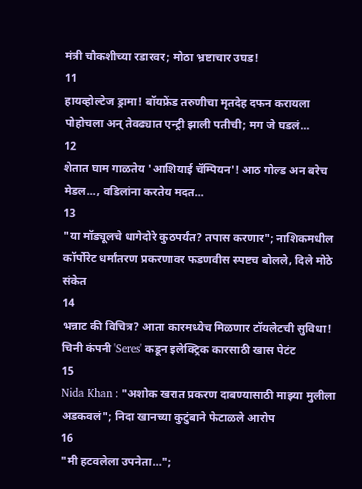मंत्री चौकशीच्या रडारवर; मोठा भ्रष्टाचार उघड!
11
हायव्होल्टेज ड्रामा! बॉयफ्रेंड तरुणीचा मृतदेह दफन करायला पोहोचला अन् तेवढ्यात एन्ट्री झाली पतीची; मग जे घडलं...
12
शेतात घाम गाळतेय 'आशियाई चॅम्पियन'! आठ गोल्ड अन बरेच मेडल..., वडिलांना करतेय मदत...
13
"या मॉड्यूलचे धागेदोरे कुठपर्यंत? तपास करणार"; नाशिकमधील कॉर्पोरेट धर्मांतरण प्रकरणावर फडणवीस स्पष्टच बोलले, दिले मोठे संकेत
14
भन्नाट की विचित्र? आता कारमध्येच मिळणार टॉयलेटची सुविधा! चिनी कंपनी 'Seres' कडून इलेक्ट्रिक कारसाठी खास पेटंट
15
Nida Khan : "अशोक खरात प्रकरण दाबण्यासाठी माझ्या मुलीला अडकवलं"; निदा खानच्या कुटुंबाने फेटाळले आरोप
16
"मी हटवलेला उपनेता…";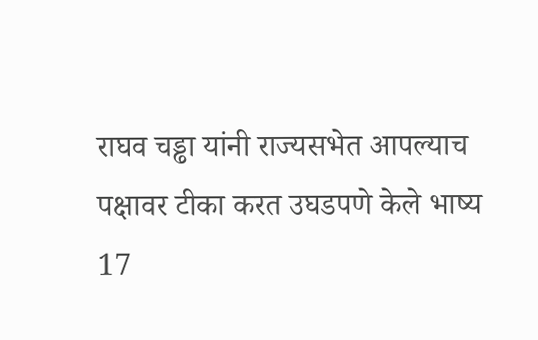राघव चड्ढा यांनी राज्यसभेत आपल्याच पक्षावर टीका करत उघडपणे केले भाष्य
17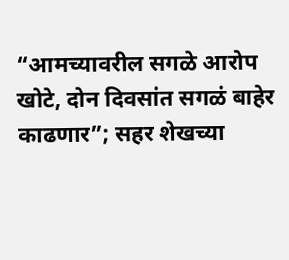“आमच्यावरील सगळे आरोप खोटे, दोन दिवसांत सगळं बाहेर काढणार”; सहर शेखच्या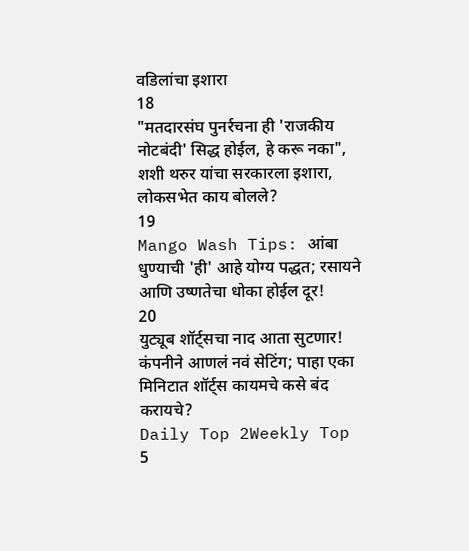वडिलांचा इशारा
18
"मतदारसंघ पुनर्रचना ही 'राजकीय नोटबंदी' सिद्ध होईल, हे करू नका", शशी थरुर यांचा सरकारला इशारा, लोकसभेत काय बोलले?
19
Mango Wash Tips: आंबा धुण्याची 'ही' आहे योग्य पद्धत; रसायने आणि उष्णतेचा धोका होईल दूर!
20
युट्यूब शॉर्ट्सचा नाद आता सुटणार! कंपनीने आणलं नवं सेटिंग; पाहा एका मिनिटात शॉर्ट्स कायमचे कसे बंद करायचे?
Daily Top 2Weekly Top 5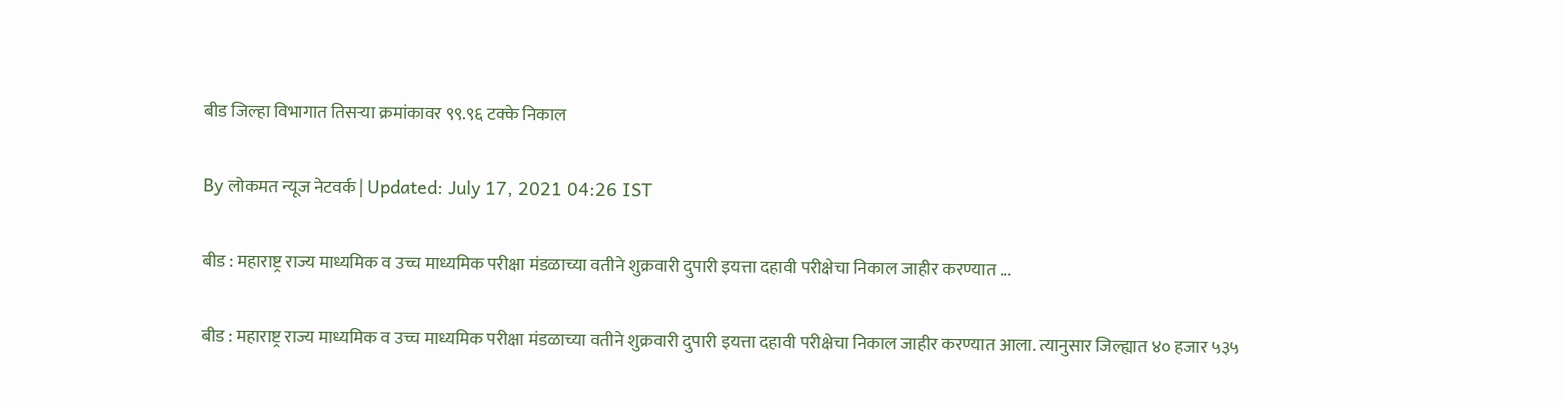बीड जिल्हा विभागात तिसऱ्या क्रमांकावर ९९.९६ टक्के निकाल

By लोकमत न्यूज नेटवर्क | Updated: July 17, 2021 04:26 IST

बीड : महाराष्ट्र राज्य माध्यमिक व उच्च माध्यमिक परीक्षा मंडळाच्या वतीने शुक्रवारी दुपारी इयत्ता दहावी परीक्षेचा निकाल जाहीर करण्यात ...

बीड : महाराष्ट्र राज्य माध्यमिक व उच्च माध्यमिक परीक्षा मंडळाच्या वतीने शुक्रवारी दुपारी इयत्ता दहावी परीक्षेचा निकाल जाहीर करण्यात आला. त्यानुसार जिल्ह्यात ४० हजार ५३५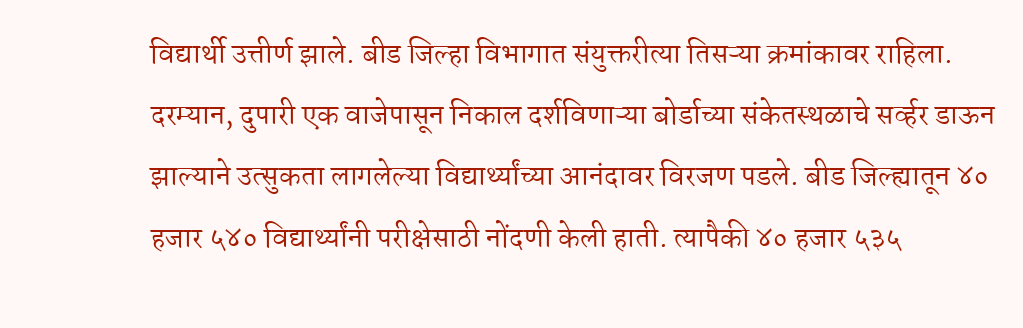विद्यार्थी उत्तीर्ण झाले. बीड जिल्हा विभागात संयुक्तरीत्या तिसऱ्या क्रमांकावर राहिला. दरम्यान, दुपारी एक वाजेपासून निकाल दर्शविणाऱ्या बोर्डाच्या संकेतस्थळाचे सर्व्हर डाऊन झाल्याने उत्सुकता लागलेल्या विद्यार्थ्यांच्या आनंदावर विरजण पडले. बीड जिल्ह्यातून ४० हजार ५४० विद्यार्थ्यांनी परीक्षेसाठी नोंदणी केली हाती. त्यापैकी ४० हजार ५३५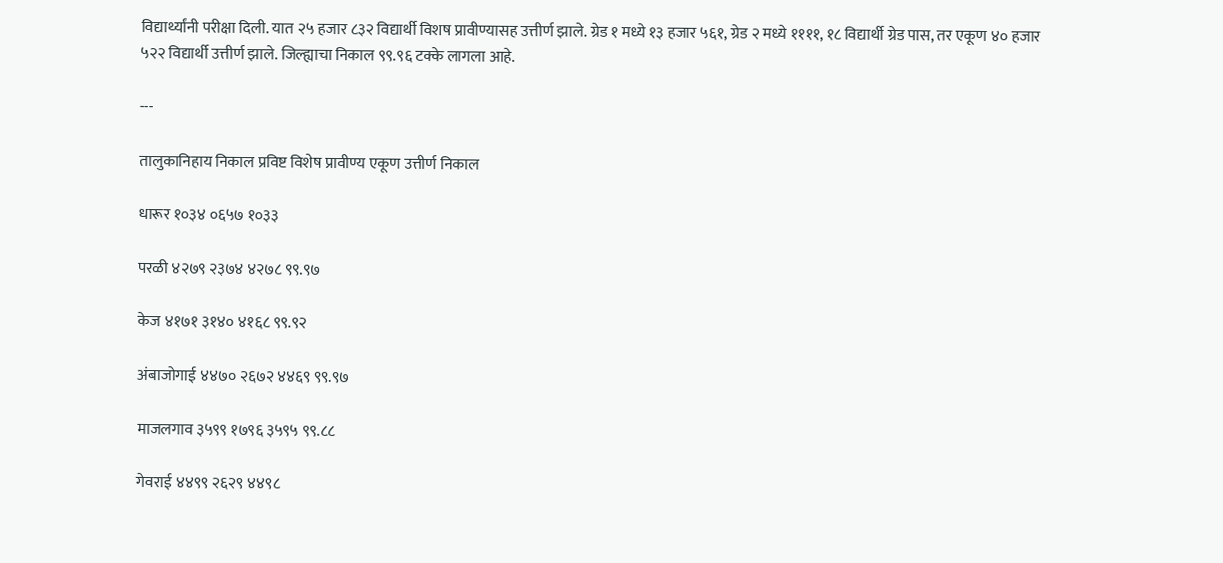विद्यार्थ्यांनी परीक्षा दिली. यात २५ हजार ८३२ विद्यार्थी विशष प्रावीण्यासह उत्तीर्ण झाले. ग्रेड १ मध्ये १३ हजार ५६१, ग्रेड २ मध्ये ११११, १८ विद्यार्थी ग्रेड पास, तर एकूण ४० हजार ५२२ विद्यार्थी उत्तीर्ण झाले. जिल्ह्याचा निकाल ९९.९६ टक्के लागला आहे.

---

तालुकानिहाय निकाल प्रविष्ट विशेष प्रावीण्य एकूण उत्तीर्ण निकाल

धारूर १०३४ ०६५७ १०३३

परळी ४२७९ २३७४ ४२७८ ९९.९७

केज ४१७१ ३१४० ४१६८ ९९.९२

अंबाजोगाई ४४७० २६७२ ४४६९ ९९.९७

माजलगाव ३५९९ १७९६ ३५९५ ९९.८८

गेवराई ४४९९ २६२९ ४४९८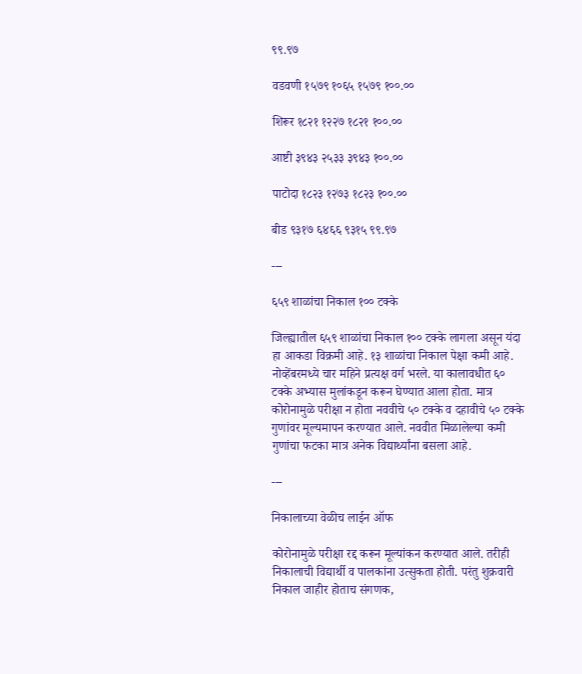९९.९७

वडवणी १५७९ १०६५ १५७९ १००.००

शिरूर १८२१ १२२७ १८२१ १००.००

आष्टी ३९४३ २५३३ ३९४३ १००.००

पाटोदा १८२३ १२७३ १८२३ १००.००

बीड ९३१७ ६४६६ ९३१५ ९९.९७

---

६५९ शाळांचा निकाल १०० टक्के

जिल्ह्यातील ६५९ शाळांचा निकाल १०० टक्के लागला असून यंदा हा आकडा विक्रमी आहे. १३ शाळांचा निकाल पेक्षा कमी आहे. नोव्हेंबरमध्ये चार महिने प्रत्यक्ष वर्ग भरले. या कालावधीत ६० टक्के अभ्यास मुलांकडून करून घेण्यात आला होता. मात्र कोरोनामुळे परीक्षा न होता नववीचे ५० टक्के व दहावीचे ५० टक्के गुणांवर मूल्यमापन करण्यात आले. नववीत मिळालेल्या कमी गुणांचा फटका मात्र अनेक विद्यार्थ्यांना बसला आहे.

---

निकालाच्या वेळीच लाईन ऑफ

कोरोनामुळे परीक्षा रद्द करून मूल्यांकन करण्यात आले. तरीही निकालाची विद्यार्थी व पालकांना उत्सुकता होती. परंतु शुक्रवारी निकाल जाहीर होताच संगणक,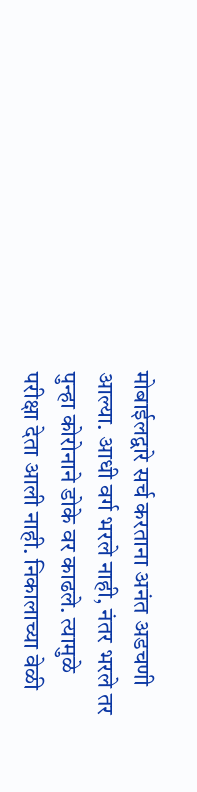मोबाईलद्वारे सर्च करताना अनंत अडचणी आल्या. आधी वर्ग भरले नाही, नंतर भरले तर पुन्हा कोरोनाने डोके वर काढले. त्यामुळे परीक्षा देता आली नाही. निकालाच्या वेळी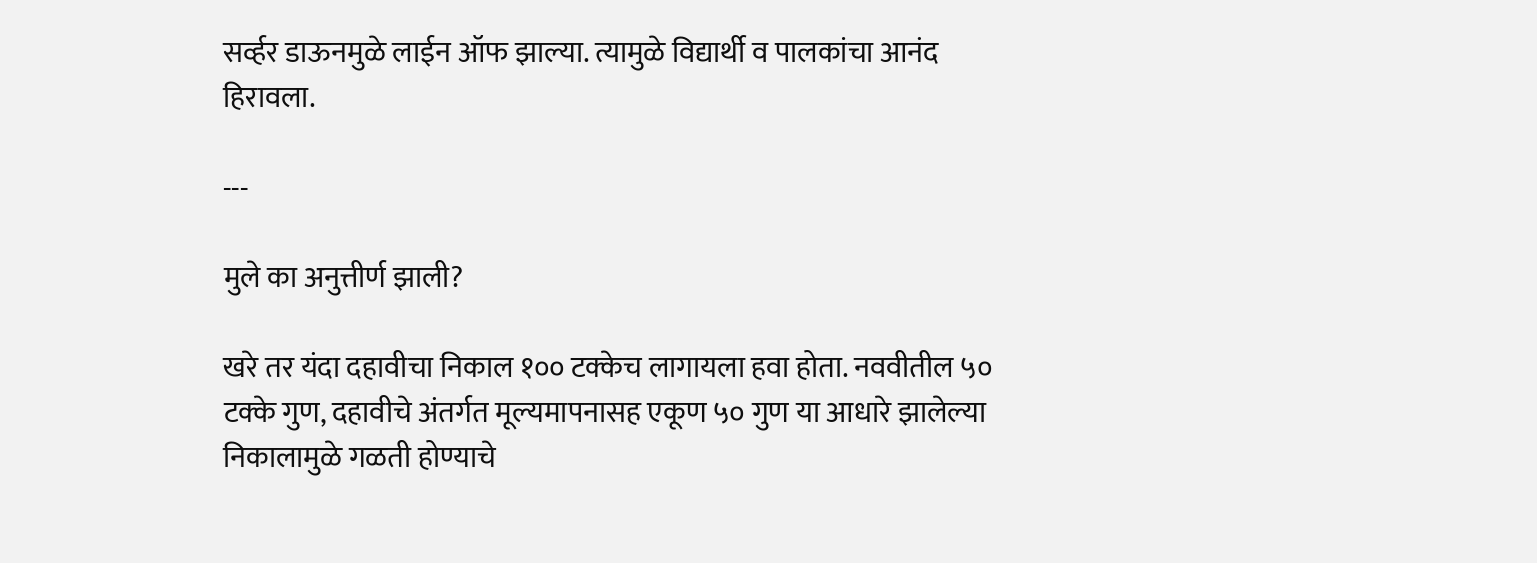सर्व्हर डाऊनमुळे लाईन ऑफ झाल्या. त्यामुळे विद्यार्थी व पालकांचा आनंद हिरावला.

---

मुले का अनुत्तीर्ण झाली?

खरे तर यंदा दहावीचा निकाल १०० टक्केच लागायला हवा होता. नववीतील ५० टक्के गुण, दहावीचे अंतर्गत मूल्यमापनासह एकूण ५० गुण या आधारे झालेल्या निकालामुळे गळती होण्याचे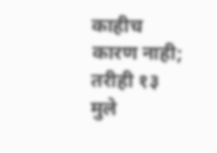काहीच कारण नाही; तरीही १३ मुले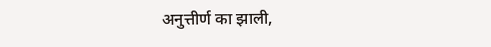अनुत्तीर्ण का झाली,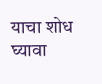याचा शोध घ्यावा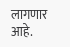लागणार आहे.